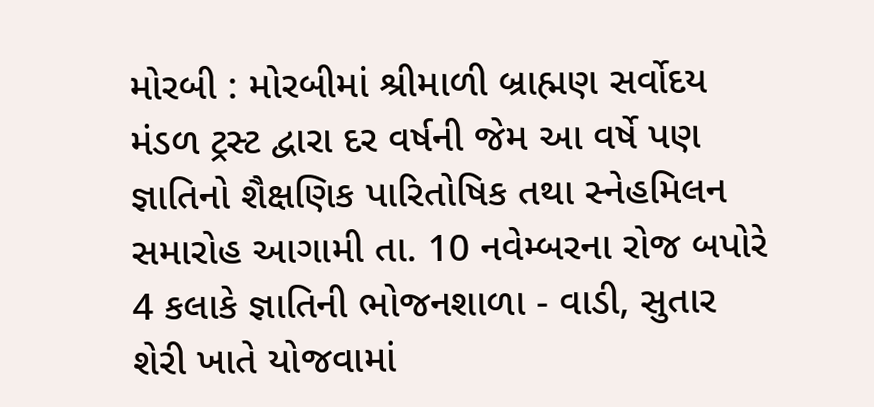મોરબી : મોરબીમાં શ્રીમાળી બ્રાહ્મણ સર્વોદય મંડળ ટ્રસ્ટ દ્વારા દર વર્ષની જેમ આ વર્ષે પણ જ્ઞાતિનો શૈક્ષણિક પારિતોષિક તથા સ્નેહમિલન સમારોહ આગામી તા. 10 નવેમ્બરના રોજ બપોરે 4 કલાકે જ્ઞાતિની ભોજનશાળા - વાડી, સુતાર શેરી ખાતે યોજવામાં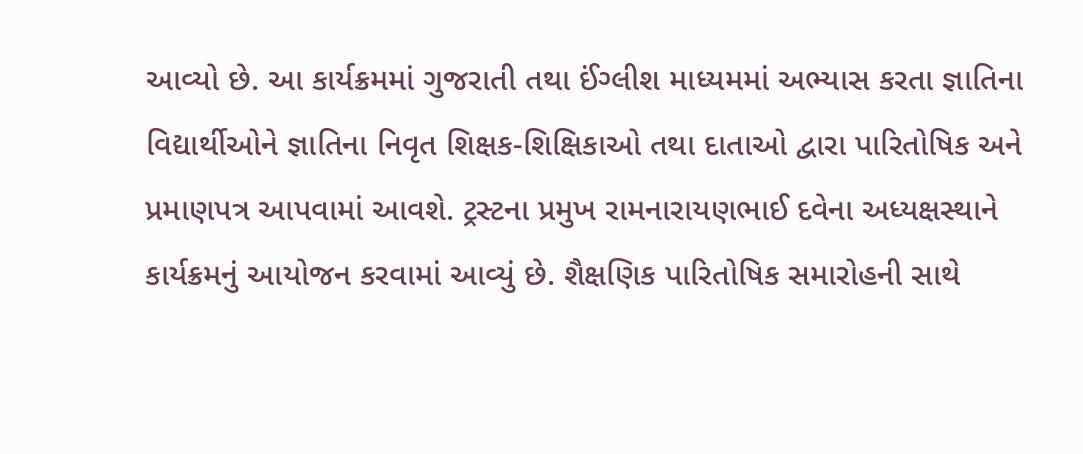આવ્યો છે. આ કાર્યક્રમમાં ગુજરાતી તથા ઈંગ્લીશ માધ્યમમાં અભ્યાસ કરતા જ્ઞાતિના વિદ્યાર્થીઓને જ્ઞાતિના નિવૃત શિક્ષક-શિક્ષિકાઓ તથા દાતાઓ દ્વારા પારિતોષિક અને પ્રમાણપત્ર આપવામાં આવશે. ટ્રસ્ટના પ્રમુખ રામનારાયણભાઈ દવેના અધ્યક્ષસ્થાને કાર્યક્રમનું આયોજન કરવામાં આવ્યું છે. શૈક્ષણિક પારિતોષિક સમારોહની સાથે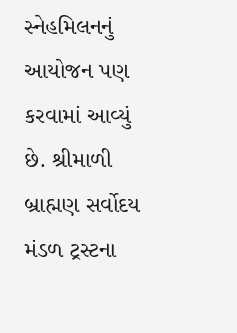સ્નેહમિલનનું આયોજન પણ કરવામાં આવ્યું છે. શ્રીમાળી બ્રાહ્મણ સર્વોદય મંડળ ટ્રસ્ટના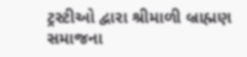ટ્રસ્ટીઓ દ્વારા શ્રીમાળી બ્રાહ્મણ સમાજના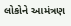લોકોને આમંત્રણ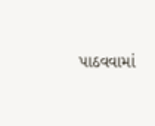પાઠવવામાં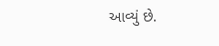આવ્યું છે.